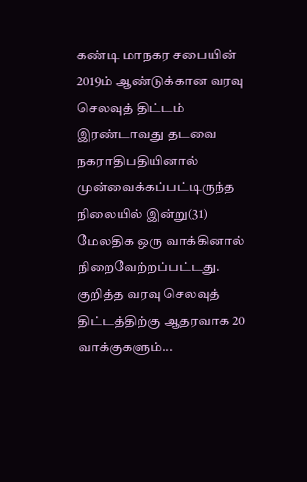கண்டி மாநகர சபையின் 2019ம் ஆண்டுக்கான வரவு செலவுத் திட்டம் இரண்டாவது தடவை நகராதிபதியினால் முன்வைக்கப்பட்டிருந்த நிலையில் இன்று(31) மேலதிக ஒரு வாக்கினால் நிறைவேற்றப்பட்டது. குறித்த வரவு செலவுத் திட்டத்திற்கு ஆதரவாக 20 வாக்குகளும்...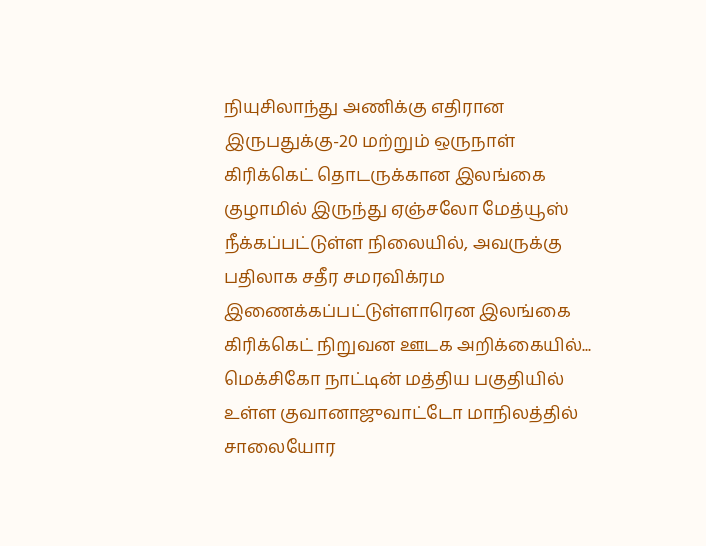நியுசிலாந்து அணிக்கு எதிரான இருபதுக்கு-20 மற்றும் ஒருநாள் கிரிக்கெட் தொடருக்கான இலங்கை குழாமில் இருந்து ஏஞ்சலோ மேத்யூஸ் நீக்கப்பட்டுள்ள நிலையில், அவருக்கு பதிலாக சதீர சமரவிக்ரம இணைக்கப்பட்டுள்ளாரென இலங்கை கிரிக்கெட் நிறுவன ஊடக அறிக்கையில்...
மெக்சிகோ நாட்டின் மத்திய பகுதியில் உள்ள குவானாஜுவாட்டோ மாநிலத்தில் சாலையோர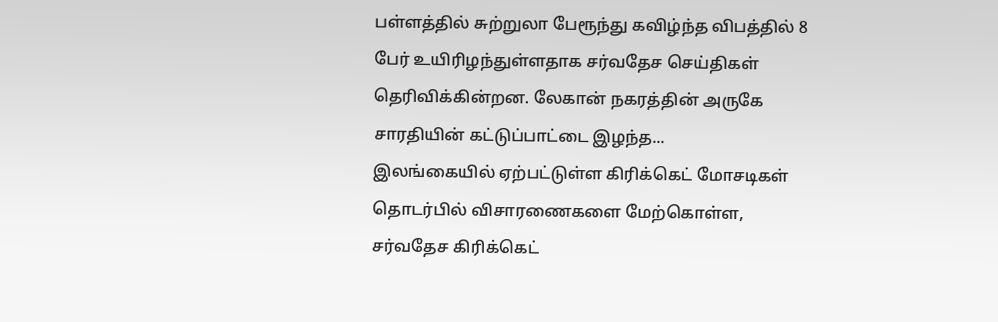பள்ளத்தில் சுற்றுலா பேரூந்து கவிழ்ந்த விபத்தில் 8 பேர் உயிரிழந்துள்ளதாக சர்வதேச செய்திகள் தெரிவிக்கின்றன. லேகான் நகரத்தின் அருகே சாரதியின் கட்டுப்பாட்டை இழந்த...
இலங்கையில் ஏற்பட்டுள்ள கிரிக்கெட் மோசடிகள் தொடர்பில் விசாரணைகளை மேற்கொள்ள, சர்வதேச கிரிக்கெட்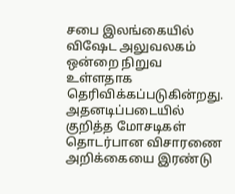சபை இலங்கையில் விஷேட அலுவலகம் ஒன்றை நிறுவ உள்ளதாக தெரிவிக்கப்படுகின்றது. அதனடிப்படையில் குறித்த மோசடிகள் தொடர்பான விசாரணை அறிக்கையை இரண்டு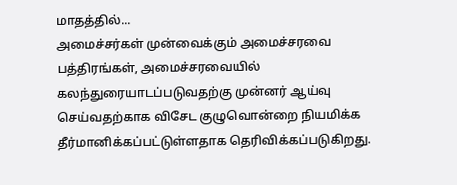மாதத்தில்...
அமைச்சர்கள் முன்வைக்கும் அமைச்சரவை பத்திரங்கள், அமைச்சரவையில் கலந்துரையாடப்படுவதற்கு முன்னர் ஆய்வு செய்வதற்காக விசேட குழுவொன்றை நியமிக்க தீர்மானிக்கப்பட்டுள்ளதாக தெரிவிக்கப்படுகிறது.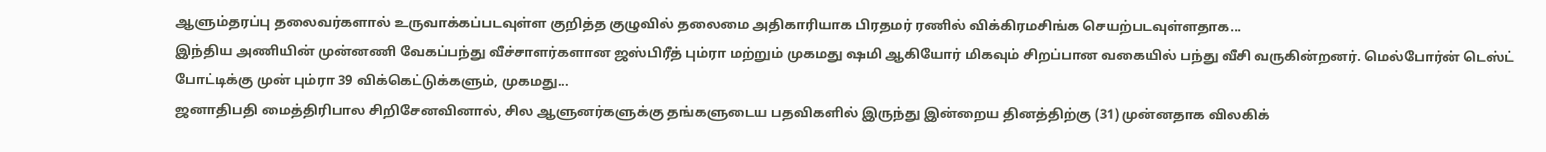ஆளும்தரப்பு தலைவர்களால் உருவாக்கப்படவுள்ள குறித்த குழுவில் தலைமை அதிகாரியாக பிரதமர் ரணில் விக்கிரமசிங்க செயற்படவுள்ளதாக...
இந்திய அணியின் முன்னணி வேகப்பந்து வீச்சாளர்களான ஜஸ்பிரீத் பும்ரா மற்றும் முகமது ஷமி ஆகியோர் மிகவும் சிறப்பான வகையில் பந்து வீசி வருகின்றனர். மெல்போர்ன் டெஸ்ட் போட்டிக்கு முன் பும்ரா 39 விக்கெட்டுக்களும், முகமது...
ஜனாதிபதி மைத்திரிபால சிறிசேனவினால், சில ஆளுனர்களுக்கு தங்களுடைய பதவிகளில் இருந்து இன்றைய தினத்திற்கு (31) முன்னதாக விலகிக்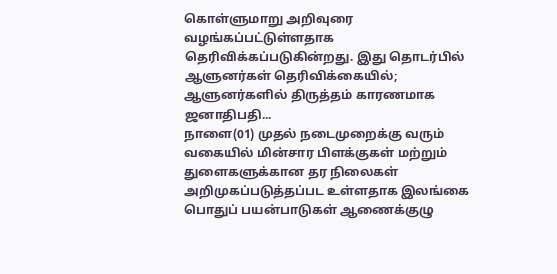கொள்ளுமாறு அறிவுரை வழங்கப்பட்டுள்ளதாக தெரிவிக்கப்படுகின்றது. இது தொடர்பில் ஆளுனர்கள் தெரிவிக்கையில்; ஆளுனர்களில் திருத்தம் காரணமாக ஜனாதிபதி...
நாளை(01) முதல் நடைமுறைக்கு வரும் வகையில் மின்சார பிளக்குகள் மற்றும் துளைகளுக்கான தர நிலைகள் அறிமுகப்படுத்தப்பட உள்ளதாக இலங்கை பொதுப் பயன்பாடுகள் ஆணைக்குழு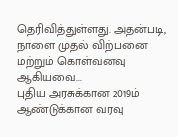தெரிவித்துள்ளது. அதன்படி, நாளை முதல் விற்பனை மற்றும் கொள்வனவு ஆகியவை...
புதிய அரசுக்கான 2019ம் ஆண்டுக்கான வரவு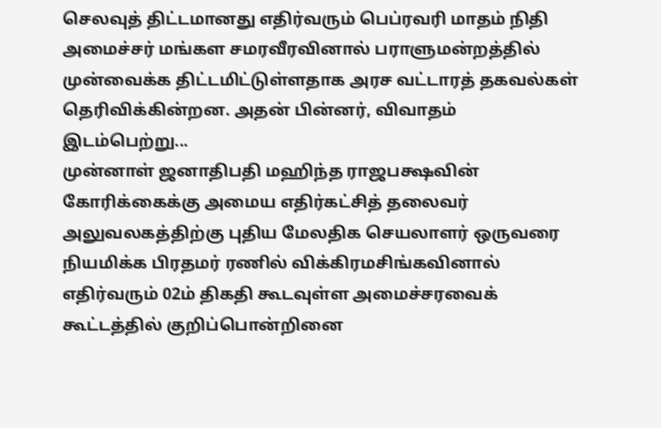செலவுத் திட்டமானது எதிர்வரும் பெப்ரவரி மாதம் நிதி அமைச்சர் மங்கள சமரவீரவினால் பராளுமன்றத்தில் முன்வைக்க திட்டமிட்டுள்ளதாக அரச வட்டாரத் தகவல்கள் தெரிவிக்கின்றன. அதன் பின்னர், விவாதம் இடம்பெற்று...
முன்னாள் ஜனாதிபதி மஹிந்த ராஜபக்ஷவின் கோரிக்கைக்கு அமைய எதிர்கட்சித் தலைவர் அலுவலகத்திற்கு புதிய மேலதிக செயலாளர் ஒருவரை நியமிக்க பிரதமர் ரணில் விக்கிரமசிங்கவினால் எதிர்வரும் 02ம் திகதி கூடவுள்ள அமைச்சரவைக் கூட்டத்தில் குறிப்பொன்றினை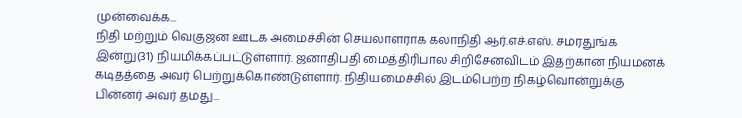முன்வைக்க...
நிதி மற்றும் வெகுஜன ஊடக அமைச்சின் செயலாளராக கலாநிதி ஆர்.எச்.எஸ். சமரதுங்க இன்று(31) நியமிக்கப்பட்டுள்ளார். ஜனாதிபதி மைத்திரிபால சிறிசேனவிடம் இதற்கான நியமனக் கடிதத்தை அவர் பெற்றுக்கொண்டுள்ளார். நிதியமைச்சில் இடம்பெற்ற நிகழ்வொன்றுக்கு பின்னர் அவர் தமது...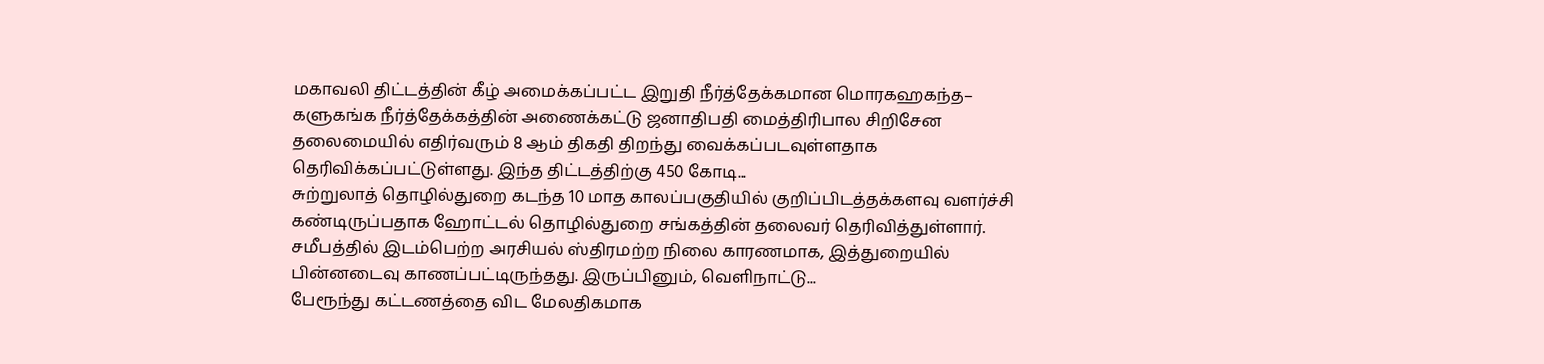மகாவலி திட்டத்தின் கீழ் அமைக்கப்பட்ட இறுதி நீர்த்தேக்கமான மொரகஹகந்த– களுகங்க நீர்த்தேக்கத்தின் அணைக்கட்டு ஜனாதிபதி மைத்திரிபால சிறிசேன தலைமையில் எதிர்வரும் 8 ஆம் திகதி திறந்து வைக்கப்படவுள்ளதாக தெரிவிக்கப்பட்டுள்ளது. இந்த திட்டத்திற்கு 450 கோடி...
சுற்றுலாத் தொழில்துறை கடந்த 10 மாத காலப்பகுதியில் குறிப்பிடத்தக்களவு வளர்ச்சி கண்டிருப்பதாக ஹோட்டல் தொழில்துறை சங்கத்தின் தலைவர் தெரிவித்துள்ளார். சமீபத்தில் இடம்பெற்ற அரசியல் ஸ்திரமற்ற நிலை காரணமாக, இத்துறையில் பின்னடைவு காணப்பட்டிருந்தது. இருப்பினும், வெளிநாட்டு...
பேரூந்து கட்டணத்தை விட மேலதிகமாக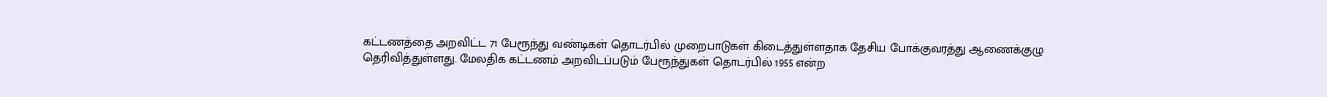கட்டணத்தை அறவிட்ட 71 பேரூந்து வண்டிகள் தொடர்பில் முறைபாடுகள் கிடைத்துள்ளதாக தேசிய போக்குவரத்து ஆணைக்குழு தெரிவித்துள்ளது. மேலதிக கட்டணம் அறவிடப்படும் பேரூந்துகள் தொடர்பில் 1955 என்ற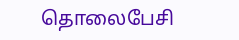தொலைபேசி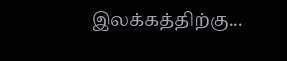இலக்கத்திற்கு...